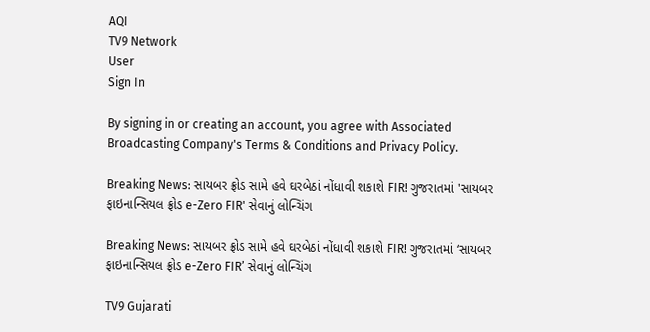AQI
TV9 Network
User
Sign In

By signing in or creating an account, you agree with Associated Broadcasting Company's Terms & Conditions and Privacy Policy.

Breaking News: સાયબર ફ્રોડ સામે હવે ઘરબેઠાં નોંધાવી શકાશે FIR! ગુજરાતમાં 'સાયબર ફાઇનાન્સિયલ ફ્રોડ e-Zero FIR' સેવાનું લોન્ચિંગ

Breaking News: સાયબર ફ્રોડ સામે હવે ઘરબેઠાં નોંધાવી શકાશે FIR! ગુજરાતમાં ‘સાયબર ફાઇનાન્સિયલ ફ્રોડ e-Zero FIR’ સેવાનું લોન્ચિંગ

TV9 Gujarati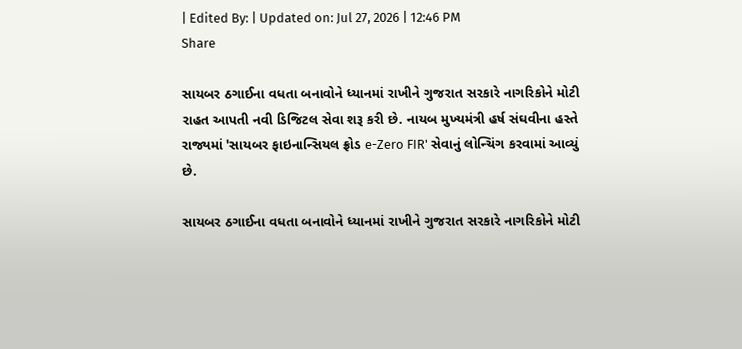| Edited By: | Updated on: Jul 27, 2026 | 12:46 PM
Share

સાયબર ઠગાઈના વધતા બનાવોને ધ્યાનમાં રાખીને ગુજરાત સરકારે નાગરિકોને મોટી રાહત આપતી નવી ડિજિટલ સેવા શરૂ કરી છે. નાયબ મુખ્યમંત્રી હર્ષ સંઘવીના હસ્તે રાજ્યમાં 'સાયબર ફાઇનાન્સિયલ ફ્રોડ e-Zero FIR' સેવાનું લોન્ચિંગ કરવામાં આવ્યું છે.

સાયબર ઠગાઈના વધતા બનાવોને ધ્યાનમાં રાખીને ગુજરાત સરકારે નાગરિકોને મોટી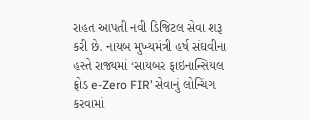રાહત આપતી નવી ડિજિટલ સેવા શરૂ કરી છે. નાયબ મુખ્યમંત્રી હર્ષ સંઘવીના હસ્તે રાજ્યમાં ‘સાયબર ફાઇનાન્સિયલ ફ્રોડ e-Zero FIR’ સેવાનું લોન્ચિંગ કરવામાં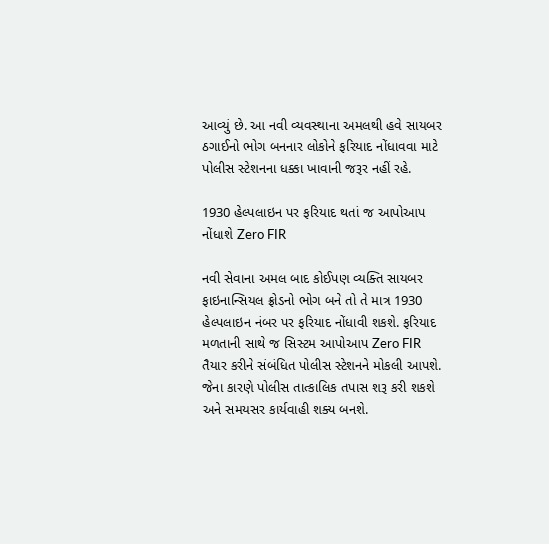આવ્યું છે. આ નવી વ્યવસ્થાના અમલથી હવે સાયબર ઠગાઈનો ભોગ બનનાર લોકોને ફરિયાદ નોંધાવવા માટે પોલીસ સ્ટેશનના ધક્કા ખાવાની જરૂર નહીં રહે.

1930 હેલ્પલાઇન પર ફરિયાદ થતાં જ આપોઆપ નોંધાશે Zero FIR

નવી સેવાના અમલ બાદ કોઈપણ વ્યક્તિ સાયબર ફાઇનાન્સિયલ ફ્રોડનો ભોગ બને તો તે માત્ર 1930 હેલ્પલાઇન નંબર પર ફરિયાદ નોંધાવી શકશે. ફરિયાદ મળતાની સાથે જ સિસ્ટમ આપોઆપ Zero FIR તૈયાર કરીને સંબંધિત પોલીસ સ્ટેશનને મોકલી આપશે. જેના કારણે પોલીસ તાત્કાલિક તપાસ શરૂ કરી શકશે અને સમયસર કાર્યવાહી શક્ય બનશે.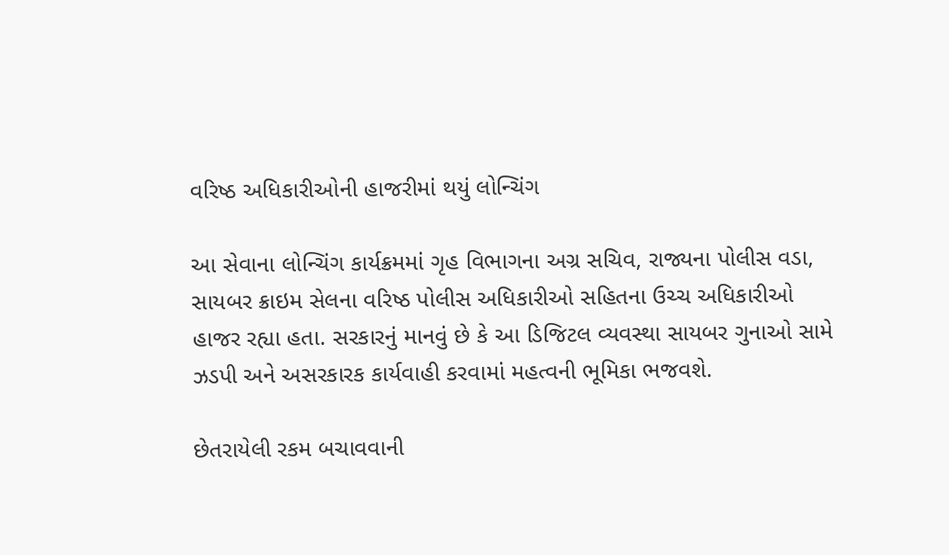વરિષ્ઠ અધિકારીઓની હાજરીમાં થયું લોન્ચિંગ

આ સેવાના લોન્ચિંગ કાર્યક્રમમાં ગૃહ વિભાગના અગ્ર સચિવ, રાજ્યના પોલીસ વડા, સાયબર ક્રાઇમ સેલના વરિષ્ઠ પોલીસ અધિકારીઓ સહિતના ઉચ્ચ અધિકારીઓ હાજર રહ્યા હતા. સરકારનું માનવું છે કે આ ડિજિટલ વ્યવસ્થા સાયબર ગુનાઓ સામે ઝડપી અને અસરકારક કાર્યવાહી કરવામાં મહત્વની ભૂમિકા ભજવશે.

છેતરાયેલી રકમ બચાવવાની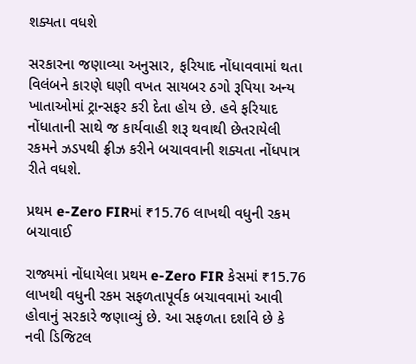શક્યતા વધશે

સરકારના જણાવ્યા અનુસાર, ફરિયાદ નોંધાવવામાં થતા વિલંબને કારણે ઘણી વખત સાયબર ઠગો રૂપિયા અન્ય ખાતાઓમાં ટ્રાન્સફર કરી દેતા હોય છે. હવે ફરિયાદ નોંધાતાની સાથે જ કાર્યવાહી શરૂ થવાથી છેતરાયેલી રકમને ઝડપથી ફ્રીઝ કરીને બચાવવાની શક્યતા નોંધપાત્ર રીતે વધશે.

પ્રથમ e-Zero FIRમાં ₹15.76 લાખથી વધુની રકમ બચાવાઈ

રાજ્યમાં નોંધાયેલા પ્રથમ e-Zero FIR કેસમાં ₹15.76 લાખથી વધુની રકમ સફળતાપૂર્વક બચાવવામાં આવી હોવાનું સરકારે જણાવ્યું છે. આ સફળતા દર્શાવે છે કે નવી ડિજિટલ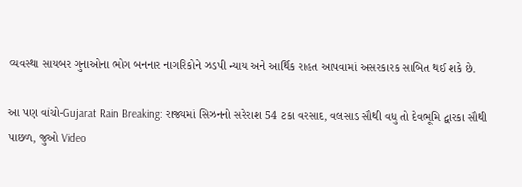વ્યવસ્થા સાયબર ગુનાઓના ભોગ બનનાર નાગરિકોને ઝડપી ન્યાય અને આર્થિક રાહત આપવામાં અસરકારક સાબિત થઈ શકે છે.

આ પણ વાંચો-Gujarat Rain Breaking: રાજ્યમાં સિઝનનો સરેરાશ 54 ટકા વરસાદ, વલસાડ સૌથી વધુ તો દેવભૂમિ દ્વારકા સૌથી પાછળ, જુઓ Video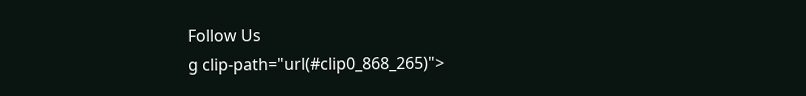Follow Us
g clip-path="url(#clip0_868_265)">